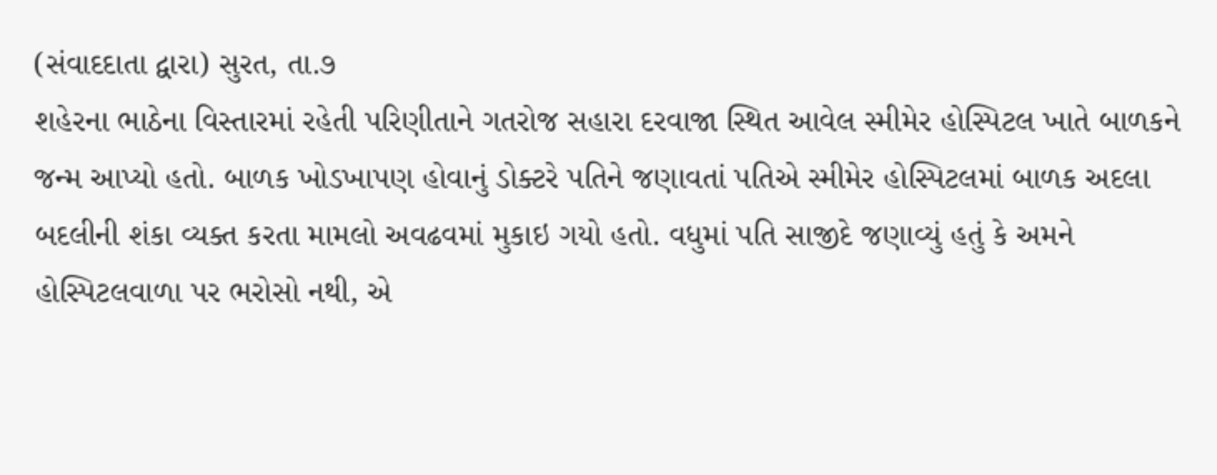(સંવાદદાતા દ્વારા) સુરત, તા.૭
શહેરના ભાઠેના વિસ્તારમાં રહેતી પરિણીતાને ગતરોજ સહારા દરવાજા સ્થિત આવેલ સ્મીમેર હોસ્પિટલ ખાતે બાળકને જન્મ આપ્યો હતો. બાળક ખોડખાપણ હોવાનું ડોક્ટરે પતિને જણાવતાં પતિએ સ્મીમેર હોસ્પિટલમાં બાળક અદલા બદલીની શંકા વ્યક્ત કરતા મામલો અવઢવમાં મુકાઇ ગયો હતો. વધુમાં પતિ સાજીદે જણાવ્યું હતું કે અમને હોસ્પિટલવાળા પર ભરોસો નથી, એ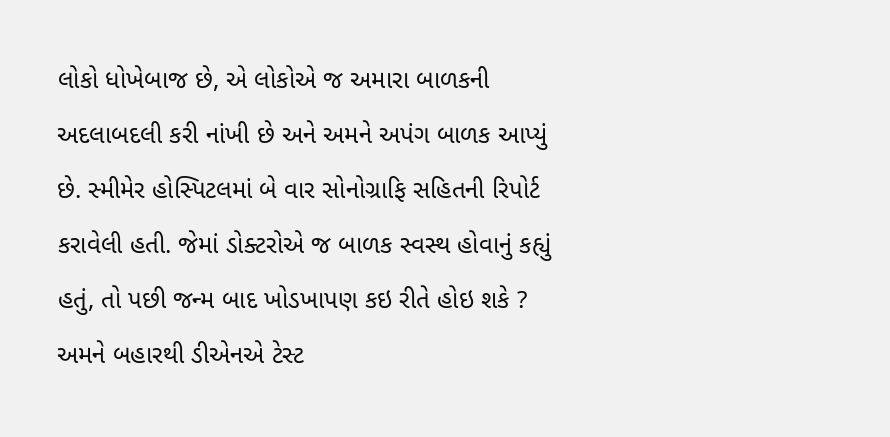લોકો ધોખેબાજ છે, એ લોકોએ જ અમારા બાળકની અદલાબદલી કરી નાંખી છે અને અમને અપંગ બાળક આપ્યું છે. સ્મીમેર હોસ્પિટલમાં બે વાર સોનોગ્રાફિ સહિતની રિપોર્ટ કરાવેલી હતી. જેમાં ડોક્ટરોએ જ બાળક સ્વસ્થ હોવાનું કહ્યું હતું, તો પછી જન્મ બાદ ખોડખાપણ કઇ રીતે હોઇ શકે ? અમને બહારથી ડીએનએ ટેસ્ટ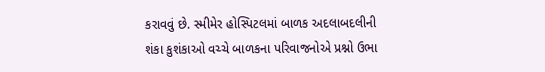કરાવવું છે. સ્મીમેર હોસ્પિટલમાં બાળક અદલાબદલીની શંકા કુશંકાઓ વચ્ચે બાળકના પરિવાજનોએ પ્રશ્નો ઉભા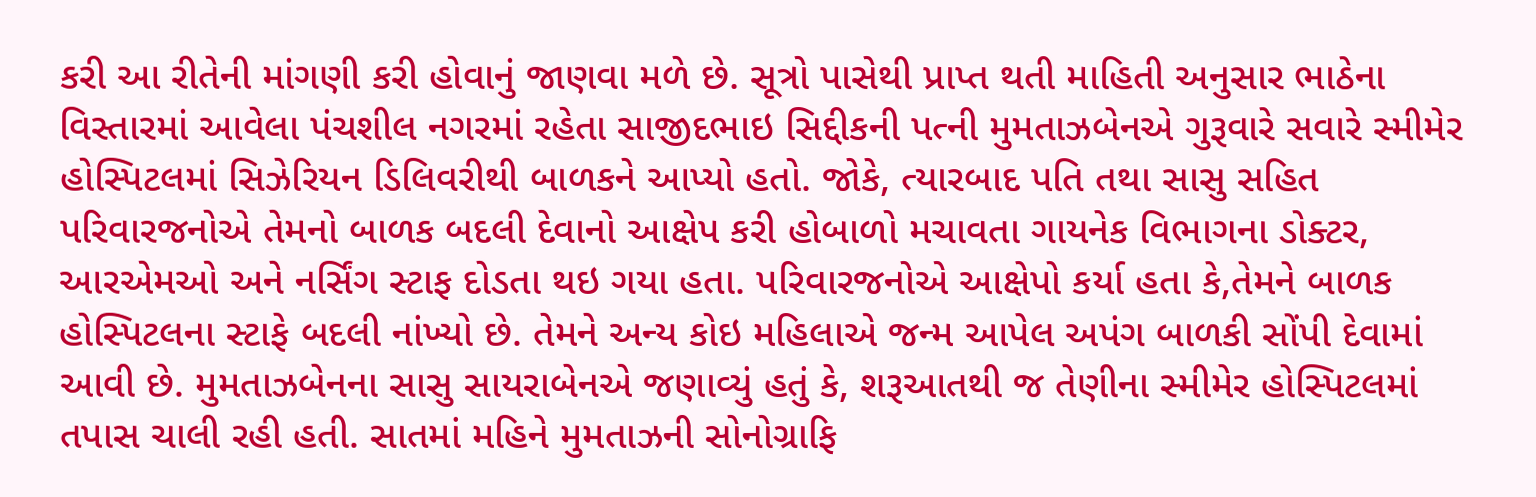કરી આ રીતેની માંગણી કરી હોવાનું જાણવા મળે છે. સૂત્રો પાસેથી પ્રાપ્ત થતી માહિતી અનુસાર ભાઠેના વિસ્તારમાં આવેલા પંચશીલ નગરમાં રહેતા સાજીદભાઇ સિદ્દીકની પત્ની મુમતાઝબેનએ ગુરૂવારે સવારે સ્મીમેર હોસ્પિટલમાં સિઝેરિયન ડિલિવરીથી બાળકને આપ્યો હતો. જોકે, ત્યારબાદ પતિ તથા સાસુ સહિત પરિવારજનોએ તેમનો બાળક બદલી દેવાનો આક્ષેપ કરી હોબાળો મચાવતા ગાયનેક વિભાગના ડોક્ટર, આરએમઓ અને નર્સિંગ સ્ટાફ દોડતા થઇ ગયા હતા. પરિવારજનોએ આક્ષેપો કર્યા હતા કે,તેમને બાળક હોસ્પિટલના સ્ટાફે બદલી નાંખ્યો છે. તેમને અન્ય કોઇ મહિલાએ જન્મ આપેલ અપંગ બાળકી સોંપી દેવામાં આવી છે. મુમતાઝબેનના સાસુ સાયરાબેનએ જણાવ્યું હતું કે, શરૂઆતથી જ તેણીના સ્મીમેર હોસ્પિટલમાં તપાસ ચાલી રહી હતી. સાતમાં મહિને મુમતાઝની સોનોગ્રાફિ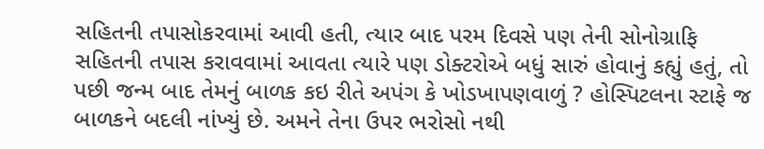સહિતની તપાસોકરવામાં આવી હતી, ત્યાર બાદ પરમ દિવસે પણ તેની સોનોગ્રાફિ સહિતની તપાસ કરાવવામાં આવતા ત્યારે પણ ડોક્ટરોએ બધું સારું હોવાનું કહ્યું હતું, તો પછી જન્મ બાદ તેમનું બાળક કઇ રીતે અપંગ કે ખોડખાપણવાળું ? હોસ્પિટલના સ્ટાફે જ બાળકને બદલી નાંખ્યું છે. અમને તેના ઉપર ભરોસો નથી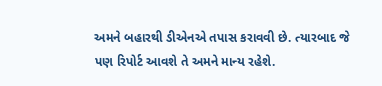અમને બહારથી ડીએનએ તપાસ કરાવવી છે. ત્યારબાદ જે પણ રિપોર્ટ આવશે તે અમને માન્ય રહેશે.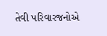તેવી પરિવારજનોએ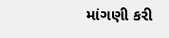માંગણી કરી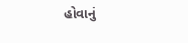હોવાનું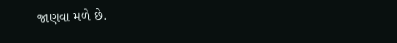જાણવા મળે છે.